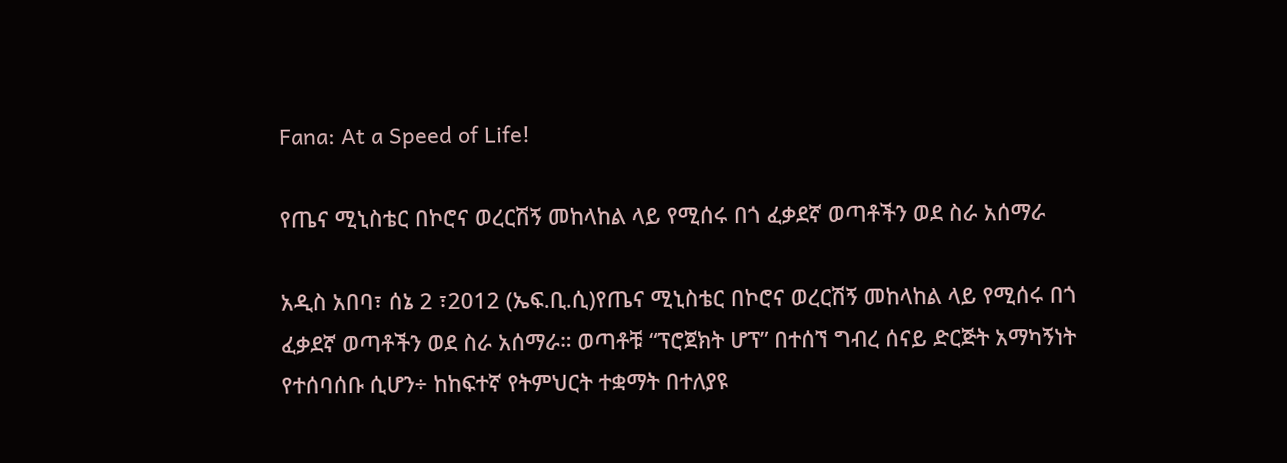Fana: At a Speed of Life!

የጤና ሚኒስቴር በኮሮና ወረርሽኝ መከላከል ላይ የሚሰሩ በጎ ፈቃደኛ ወጣቶችን ወደ ስራ አሰማራ

አዲስ አበባ፣ ሰኔ 2 ፣2012 (ኤፍ.ቢ.ሲ)የጤና ሚኒስቴር በኮሮና ወረርሽኝ መከላከል ላይ የሚሰሩ በጎ ፈቃደኛ ወጣቶችን ወደ ስራ አሰማራ። ወጣቶቹ “ፕሮጀክት ሆፕ” በተሰኘ ግብረ ሰናይ ድርጅት አማካኝነት የተሰባሰቡ ሲሆን÷ ከከፍተኛ የትምህርት ተቋማት በተለያዩ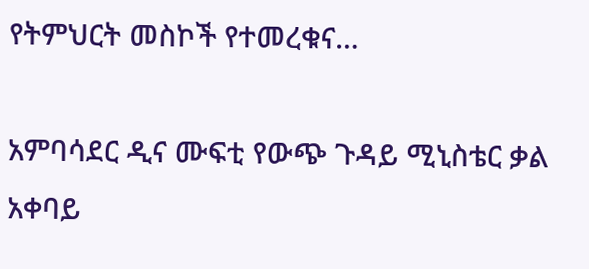የትምህርት መስኮች የተመረቁና…

አምባሳደር ዲና ሙፍቲ የውጭ ጉዳይ ሚኒስቴር ቃል አቀባይ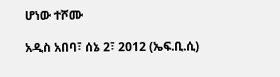ሆነው ተሾሙ

አዲስ አበባ፣ ሰኔ 2፣ 2012 (ኤፍ.ቢ.ሲ)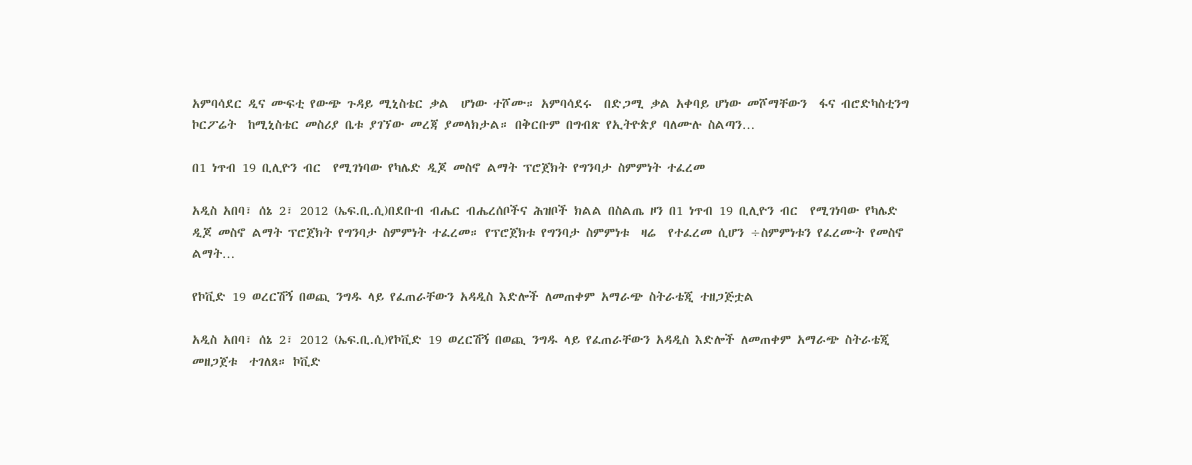አምባሳደር ዲና ሙፍቲ የውጭ ጉዳይ ሚኒስቴር ቃል  ሆነው ተሾሙ። አምባሳደሩ  በድጋሚ ቃል አቀባይ ሆነው መሾማቸውን  ፋና ብሮድካስቲንግ ኮርፖሬት  ከሚኒስቴር መስሪያ ቤቱ ያገኘው መረጃ ያመላክታል። በቅርቡም በግብጽ የኢትዮጵያ ባለሙሉ ስልጣን…

በ1 ነጥብ 19 ቢሊዮን ብር  የሚገነባው የካሌድ ዲጆ መስኖ ልማት ፕሮጀክት የግንባታ ስምምነት ተፈረመ

አዲስ አበባ፣ ሰኔ 2፣ 2012 (ኤፍ.ቢ.ሲ)በደቡብ ብሔር ብሔረሰቦችና ሕዝቦች ክልል በስልጤ ዞን በ1 ነጥብ 19 ቢሊዮን ብር  የሚገነባው የካሌድ ዲጆ መስኖ ልማት ፕሮጀክት የግንባታ ስምምነት ተፈረመ። የፕሮጀክቱ የግንባታ ስምምነቱ  ዛሬ  የተፈረመ ሲሆን ÷ስምምነቱን የፈረሙት የመስኖ ልማት…

የኮቪድ 19 ወረርሽኝ በወጪ ንግዱ ላይ የፈጠራቸውን አዳዲስ እድሎች ለመጠቀም አማራጭ ስትራቴጂ ተዘጋጅቷል

አዲስ አበባ፣ ሰኔ 2፣ 2012 (ኤፍ.ቢ.ሲ)የኮቪድ 19 ወረርሽኝ በወጪ ንግዱ ላይ የፈጠራቸውን አዳዲስ እድሎች ለመጠቀም አማራጭ ስትራቴጂ መዘጋጀቱ  ተገለጸ። ኮቪድ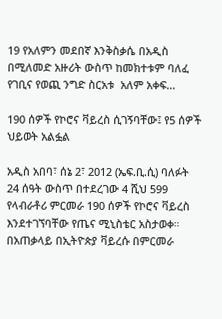19 የአለምን መደበኛ እንቅስቃሴ በአዲስ በሚለመድ አዙሪት ውስጥ ከመክተቱም ባለፈ የገቢና የወጪ ንግድ ስርአቱ  አለም አቀፍ…

190 ሰዎች የኮሮና ቫይረስ ሲገኝባቸው፤ የ5 ሰዎች ህይወት አልፏል

አዲስ አበባ፣ ሰኔ 2፣ 2012 (ኤፍ.ቢ.ሲ) ባለፉት 24 ሰዓት ውስጥ በተደረገው 4 ሺህ 599 የላብራቶሪ ምርመራ 190 ሰዎች የኮሮና ቫይረስ እንደተገኘባቸው የጤና ሚኒስቴር አስታወቀ። በአጠቃላይ በኢትዮጵያ ቫይረሱ በምርመራ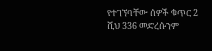የተገኘባቸው ሰዎች ቁጥር 2 ሺህ 336 መድረሱንም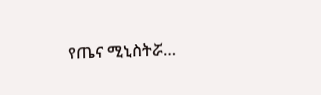የጤና ሚኒስትሯ…